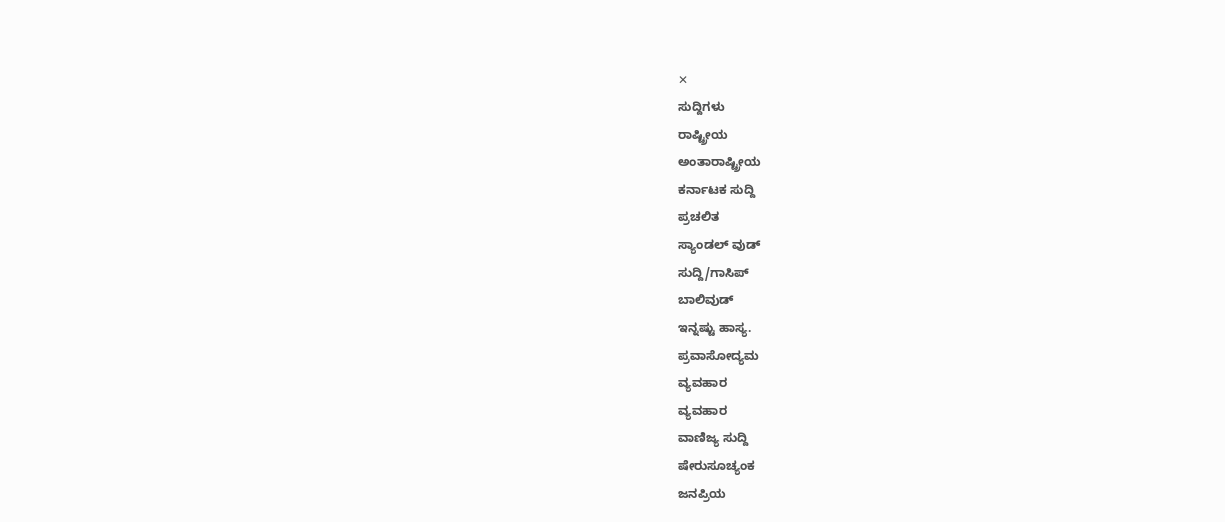✕
ಸುದ್ದಿಗಳು
ರಾಷ್ಟ್ರೀಯ
ಅಂತಾರಾಷ್ಟ್ರೀಯ
ಕರ್ನಾಟಕ ಸುದ್ದಿ
ಪ್ರಚಲಿತ
ಸ್ಯಾಂಡಲ್ ವುಡ್
ಸುದ್ದಿ/ಗಾಸಿಪ್
ಬಾಲಿವುಡ್
ಇನ್ನಷ್ಟು ಹಾಸ್ಯ.
ಪ್ರವಾಸೋದ್ಯಮ
ವ್ಯವಹಾರ
ವ್ಯವಹಾರ
ವಾಣಿಜ್ಯ ಸುದ್ದಿ
ಷೇರುಸೂಚ್ಯಂಕ
ಜನಪ್ರಿಯ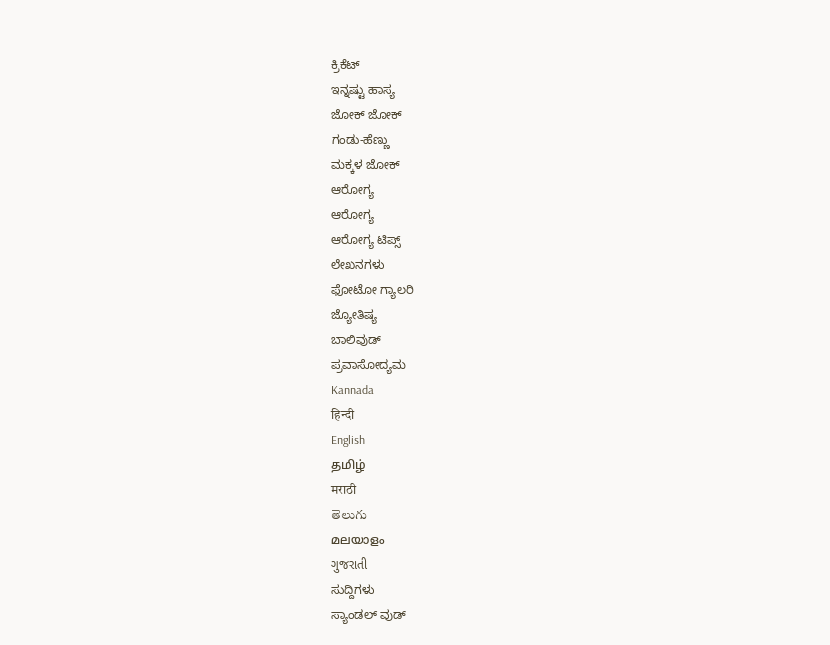ಕ್ರಿಕೆಟ್
ಇನ್ನಷ್ಟು ಹಾಸ್ಯ
ಜೋಕ್ ಜೋಕ್
ಗಂಡು-ಹೆಣ್ಣು
ಮಕ್ಕಳ ಜೋಕ್
ಆರೋಗ್ಯ
ಆರೋಗ್ಯ
ಆರೋಗ್ಯ ಟಿಪ್ಸ್
ಲೇಖನಗಳು
ಫೋಟೋ ಗ್ಯಾಲರಿ
ಜ್ಯೋತಿಷ್ಯ
ಬಾಲಿವುಡ್
ಪ್ರವಾಸೋದ್ಯಮ
Kannada
हिन्दी
English
தமிழ்
मराठी
తెలుగు
മലയാളം
ગુજરાતી
ಸುದ್ದಿಗಳು
ಸ್ಯಾಂಡಲ್ ವುಡ್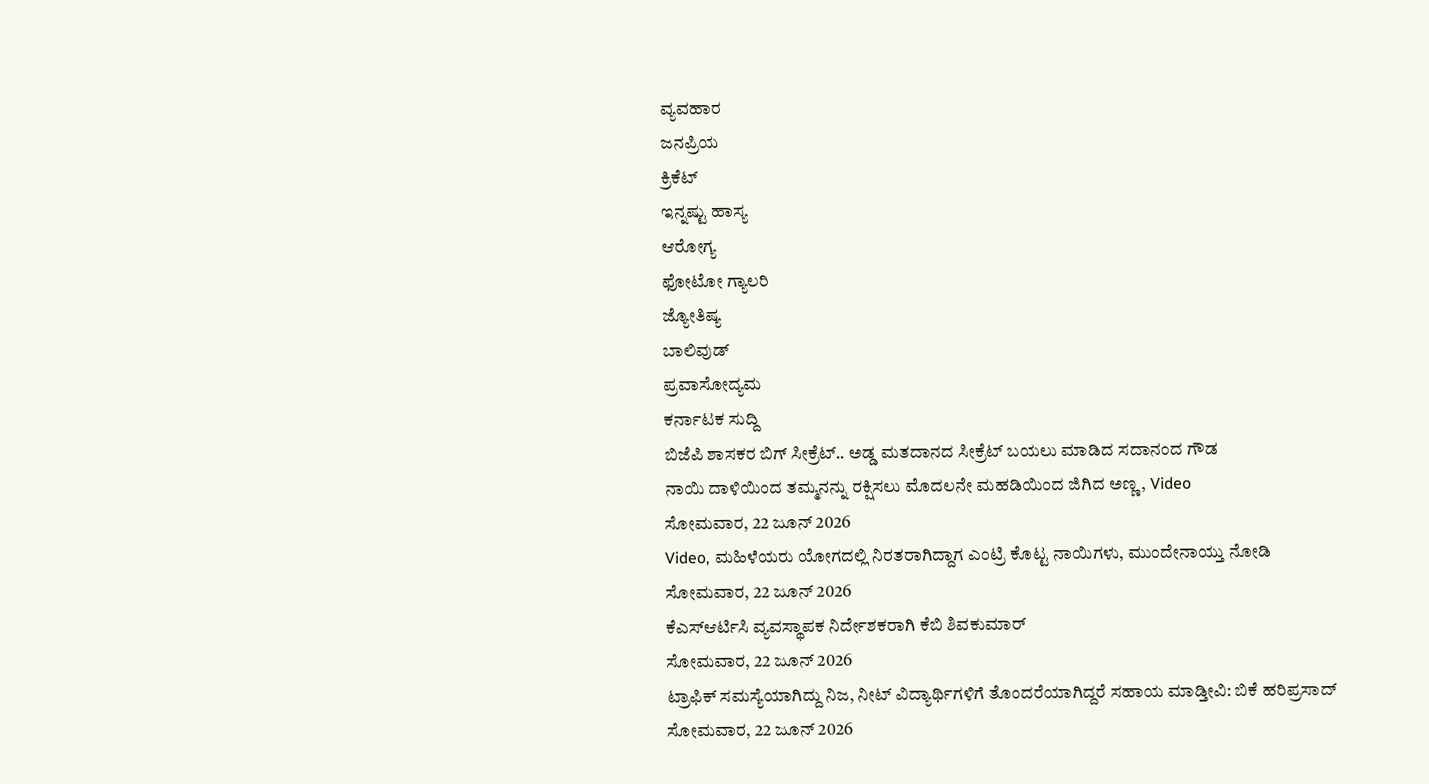ವ್ಯವಹಾರ
ಜನಪ್ರಿಯ
ಕ್ರಿಕೆಟ್
ಇನ್ನಷ್ಟು ಹಾಸ್ಯ
ಆರೋಗ್ಯ
ಫೋಟೋ ಗ್ಯಾಲರಿ
ಜ್ಯೋತಿಷ್ಯ
ಬಾಲಿವುಡ್
ಪ್ರವಾಸೋದ್ಯಮ
ಕರ್ನಾಟಕ ಸುದ್ದಿ
ಬಿಜೆಪಿ ಶಾಸಕರ ಬಿಗ್ ಸೀಕ್ರೆಟ್.. ಅಡ್ಡ ಮತದಾನದ ಸೀಕ್ರೆಟ್ ಬಯಲು ಮಾಡಿದ ಸದಾನಂದ ಗೌಡ
ನಾಯಿ ದಾಳಿಯಿಂದ ತಮ್ಮನನ್ನು ರಕ್ಷಿಸಲು ಮೊದಲನೇ ಮಹಡಿಯಿಂದ ಜಿಗಿದ ಅಣ್ಣ, Video
ಸೋಮವಾರ, 22 ಜೂನ್ 2026
Video, ಮಹಿಳೆಯರು ಯೋಗದಲ್ಲಿ ನಿರತರಾಗಿದ್ದಾಗ ಎಂಟ್ರಿ ಕೊಟ್ಟ ನಾಯಿಗಳು, ಮುಂದೇನಾಯ್ತು ನೋಡಿ
ಸೋಮವಾರ, 22 ಜೂನ್ 2026
ಕೆಎಸ್ಆರ್ಟಿಸಿ ವ್ಯವಸ್ಥಾಪಕ ನಿರ್ದೇಶಕರಾಗಿ ಕೆಬಿ ಶಿವಕುಮಾರ್
ಸೋಮವಾರ, 22 ಜೂನ್ 2026
ಟ್ರಾಫಿಕ್ ಸಮಸ್ಯೆಯಾಗಿದ್ದು ನಿಜ, ನೀಟ್ ವಿದ್ಯಾರ್ಥಿಗಳಿಗೆ ತೊಂದರೆಯಾಗಿದ್ದರೆ ಸಹಾಯ ಮಾಡ್ತೀವಿ: ಬಿಕೆ ಹರಿಪ್ರಸಾದ್
ಸೋಮವಾರ, 22 ಜೂನ್ 2026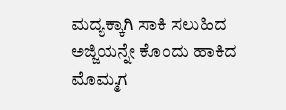ಮದ್ಯಕ್ಕಾಗಿ ಸಾಕಿ ಸಲುಹಿದ ಅಜ್ಜಿಯನ್ನೇ ಕೊಂದು ಹಾಕಿದ ಮೊಮ್ಮಗ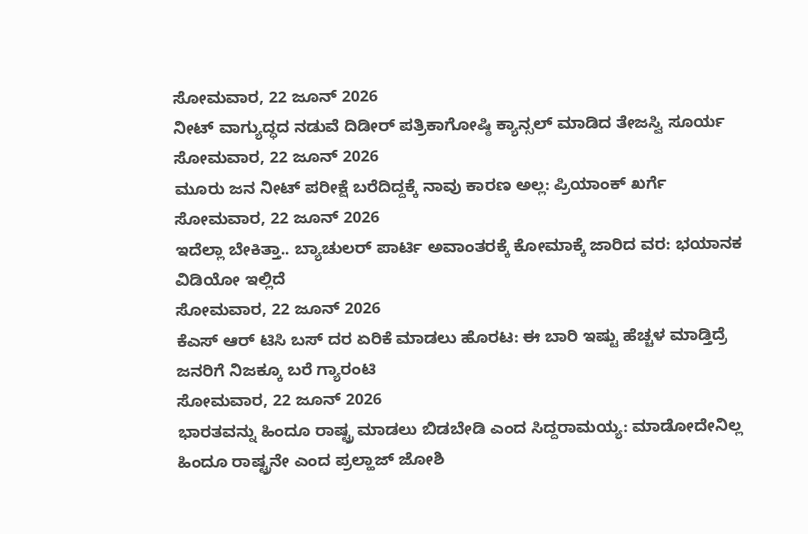ಸೋಮವಾರ, 22 ಜೂನ್ 2026
ನೀಟ್ ವಾಗ್ಯುದ್ಧದ ನಡುವೆ ದಿಡೀರ್ ಪತ್ರಿಕಾಗೋಷ್ಠಿ ಕ್ಯಾನ್ಸಲ್ ಮಾಡಿದ ತೇಜಸ್ವಿ ಸೂರ್ಯ
ಸೋಮವಾರ, 22 ಜೂನ್ 2026
ಮೂರು ಜನ ನೀಟ್ ಪರೀಕ್ಷೆ ಬರೆದಿದ್ದಕ್ಕೆ ನಾವು ಕಾರಣ ಅಲ್ಲ: ಪ್ರಿಯಾಂಕ್ ಖರ್ಗೆ
ಸೋಮವಾರ, 22 ಜೂನ್ 2026
ಇದೆಲ್ಲಾ ಬೇಕಿತ್ತಾ.. ಬ್ಯಾಚುಲರ್ ಪಾರ್ಟಿ ಅವಾಂತರಕ್ಕೆ ಕೋಮಾಕ್ಕೆ ಜಾರಿದ ವರ: ಭಯಾನಕ ವಿಡಿಯೋ ಇಲ್ಲಿದೆ
ಸೋಮವಾರ, 22 ಜೂನ್ 2026
ಕೆಎಸ್ ಆರ್ ಟಿಸಿ ಬಸ್ ದರ ಏರಿಕೆ ಮಾಡಲು ಹೊರಟ: ಈ ಬಾರಿ ಇಷ್ಟು ಹೆಚ್ಚಳ ಮಾಡ್ತಿದ್ರೆ ಜನರಿಗೆ ನಿಜಕ್ಕೂ ಬರೆ ಗ್ಯಾರಂಟಿ
ಸೋಮವಾರ, 22 ಜೂನ್ 2026
ಭಾರತವನ್ನು ಹಿಂದೂ ರಾಷ್ಟ್ರ ಮಾಡಲು ಬಿಡಬೇಡಿ ಎಂದ ಸಿದ್ದರಾಮಯ್ಯ: ಮಾಡೋದೇನಿಲ್ಲ ಹಿಂದೂ ರಾಷ್ಟ್ರನೇ ಎಂದ ಪ್ರಲ್ಹಾಜ್ ಜೋಶಿ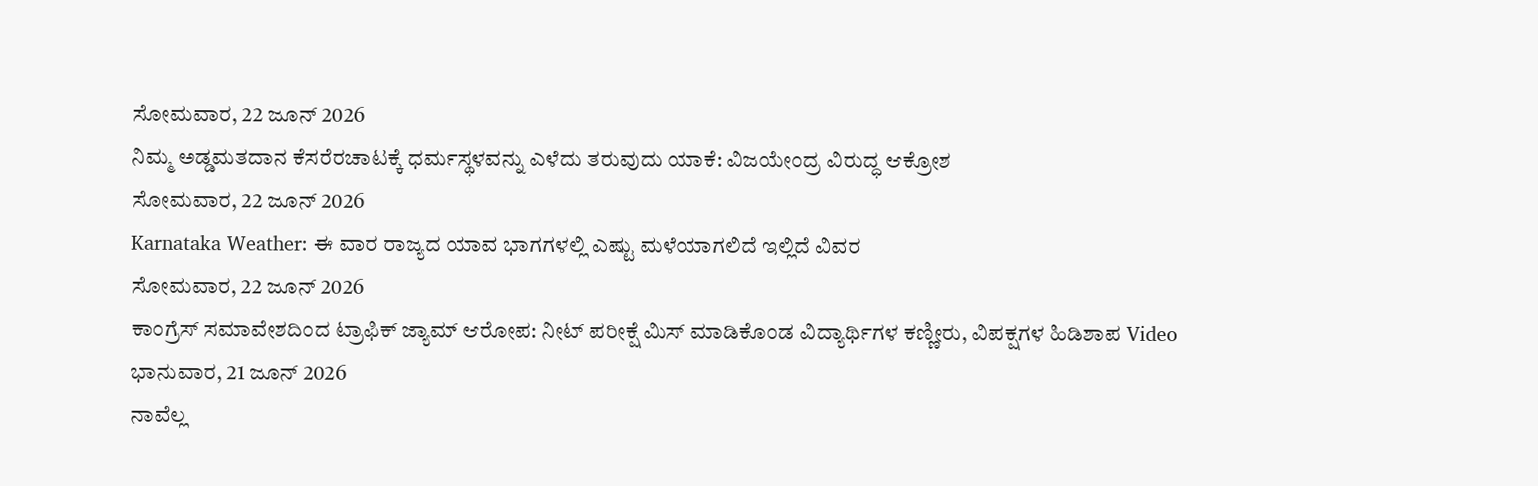ಸೋಮವಾರ, 22 ಜೂನ್ 2026
ನಿಮ್ಮ ಅಡ್ಡಮತದಾನ ಕೆಸರೆರಚಾಟಕ್ಕೆ ಧರ್ಮಸ್ಥಳವನ್ನು ಎಳೆದು ತರುವುದು ಯಾಕೆ: ವಿಜಯೇಂದ್ರ ವಿರುದ್ಧ ಆಕ್ರೋಶ
ಸೋಮವಾರ, 22 ಜೂನ್ 2026
Karnataka Weather: ಈ ವಾರ ರಾಜ್ಯದ ಯಾವ ಭಾಗಗಳಲ್ಲಿ ಎಷ್ಟು ಮಳೆಯಾಗಲಿದೆ ಇಲ್ಲಿದೆ ವಿವರ
ಸೋಮವಾರ, 22 ಜೂನ್ 2026
ಕಾಂಗ್ರೆಸ್ ಸಮಾವೇಶದಿಂದ ಟ್ರಾಫಿಕ್ ಜ್ಯಾಮ್ ಆರೋಪ: ನೀಟ್ ಪರೀಕ್ಷೆ ಮಿಸ್ ಮಾಡಿಕೊಂಡ ವಿದ್ಯಾರ್ಥಿಗಳ ಕಣ್ಣೀರು, ವಿಪಕ್ಷಗಳ ಹಿಡಿಶಾಪ Video
ಭಾನುವಾರ, 21 ಜೂನ್ 2026
ನಾವೆಲ್ಲ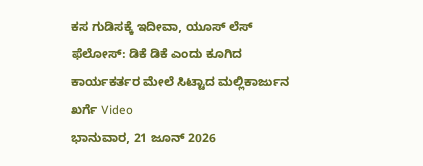ಕಸ ಗುಡಿಸಕ್ಕೆ ಇದೀವಾ, ಯೂಸ್ ಲೆಸ್ ಫೆಲೋಸ್: ಡಿಕೆ ಡಿಕೆ ಎಂದು ಕೂಗಿದ ಕಾರ್ಯಕರ್ತರ ಮೇಲೆ ಸಿಟ್ಟಾದ ಮಲ್ಲಿಕಾರ್ಜುನ ಖರ್ಗೆ Video
ಭಾನುವಾರ, 21 ಜೂನ್ 2026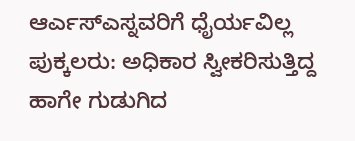ಆರ್ಎಸ್ಎಸ್ನವರಿಗೆ ಧೈರ್ಯವಿಲ್ಲ ಪುಕ್ಕಲರು: ಅಧಿಕಾರ ಸ್ವೀಕರಿಸುತ್ತಿದ್ದ ಹಾಗೇ ಗುಡುಗಿದ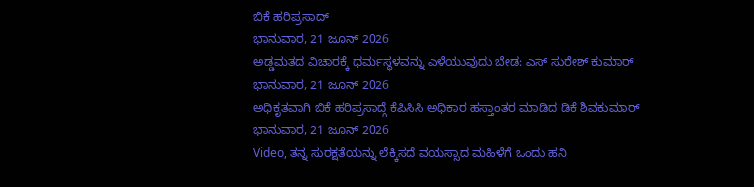ಬಿಕೆ ಹರಿಪ್ರಸಾದ್
ಭಾನುವಾರ, 21 ಜೂನ್ 2026
ಅಡ್ಡಮತದ ವಿಚಾರಕ್ಕೆ ಧರ್ಮಸ್ಥಳವನ್ನು ಎಳೆಯುವುದು ಬೇಡ: ಎಸ್ ಸುರೇಶ್ ಕುಮಾರ್
ಭಾನುವಾರ, 21 ಜೂನ್ 2026
ಅಧಿಕೃತವಾಗಿ ಬಿಕೆ ಹರಿಪ್ರಸಾದ್ಗೆ ಕೆಪಿಸಿಸಿ ಅಧಿಕಾರ ಹಸ್ತಾಂತರ ಮಾಡಿದ ಡಿಕೆ ಶಿವಕುಮಾರ್
ಭಾನುವಾರ, 21 ಜೂನ್ 2026
Video, ತನ್ನ ಸುರಕ್ಷತೆಯನ್ನು ಲೆಕ್ಕಿಸದೆ ವಯಸ್ಸಾದ ಮಹಿಳೆಗೆ ಒಂದು ಹನಿ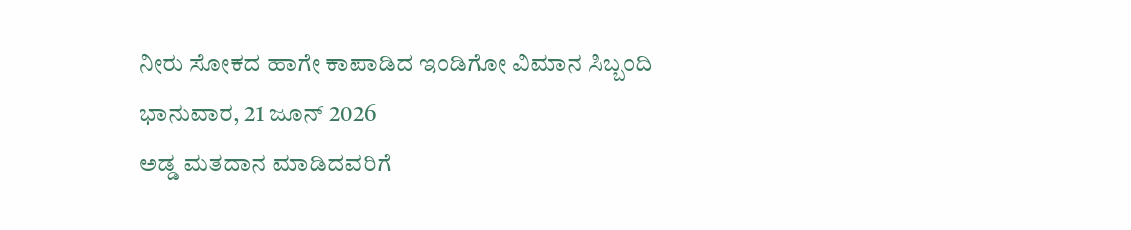ನೀರು ಸೋಕದ ಹಾಗೇ ಕಾಪಾಡಿದ ಇಂಡಿಗೋ ವಿಮಾನ ಸಿಬ್ಬಂದಿ
ಭಾನುವಾರ, 21 ಜೂನ್ 2026
ಅಡ್ಡ ಮತದಾನ ಮಾಡಿದವರಿಗೆ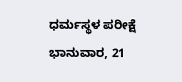ಧರ್ಮಸ್ಥಳ ಪರೀಕ್ಷೆ
ಭಾನುವಾರ, 21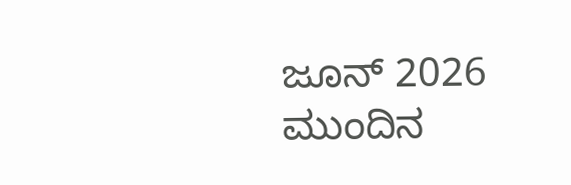ಜೂನ್ 2026
ಮುಂದಿನ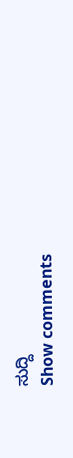ಸುದ್ದಿ
Show comments